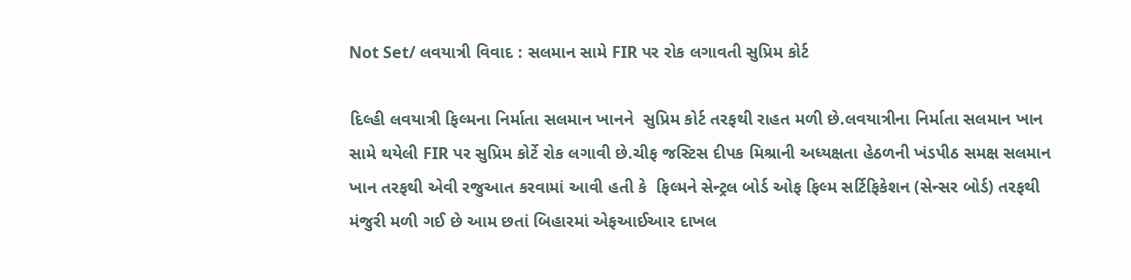Not Set/ લવયાત્રી વિવાદ : સલમાન સામે FIR પર રોક લગાવતી સુપ્રિમ કોર્ટ

દિલ્હી લવયાત્રી ફિલ્મના નિર્માતા સલમાન ખાનને  સુપ્રિમ કોર્ટ તરફથી રાહત મળી છે.લવયાત્રીના નિર્માતા સલમાન ખાન સામે થયેલી FIR પર સુપ્રિમ કોર્ટે રોક લગાવી છે.ચીફ જસ્ટિસ દીપક મિશ્રાની અધ્યક્ષતા હેઠળની ખંડપીઠ સમક્ષ સલમાન ખાન તરફથી એવી રજુઆત કરવામાં આવી હતી કે  ફિલ્મને સેન્ટ્રલ બોર્ડ ઓફ ફિલ્મ સર્ટિફિકેશન (સેન્સર બોર્ડ) તરફથી મંજુરી મળી ગઈ છે આમ છતાં બિહારમાં એફઆઈઆર દાખલ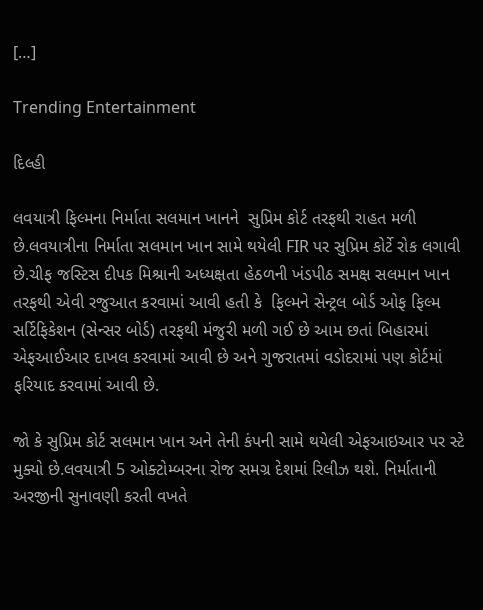[…]

Trending Entertainment

દિલ્હી

લવયાત્રી ફિલ્મના નિર્માતા સલમાન ખાનને  સુપ્રિમ કોર્ટ તરફથી રાહત મળી છે.લવયાત્રીના નિર્માતા સલમાન ખાન સામે થયેલી FIR પર સુપ્રિમ કોર્ટે રોક લગાવી છે.ચીફ જસ્ટિસ દીપક મિશ્રાની અધ્યક્ષતા હેઠળની ખંડપીઠ સમક્ષ સલમાન ખાન તરફથી એવી રજુઆત કરવામાં આવી હતી કે  ફિલ્મને સેન્ટ્રલ બોર્ડ ઓફ ફિલ્મ સર્ટિફિકેશન (સેન્સર બોર્ડ) તરફથી મંજુરી મળી ગઈ છે આમ છતાં બિહારમાં એફઆઈઆર દાખલ કરવામાં આવી છે અને ગુજરાતમાં વડોદરામાં પણ કોર્ટમાં ફરિયાદ કરવામાં આવી છે.

જો કે સુપ્રિમ કોર્ટ સલમાન ખાન અને તેની કંપની સામે થયેલી એફઆઇઆર પર સ્ટે મુક્યો છે.લવયાત્રી 5 ઓક્ટોમ્બરના રોજ સમગ્ર દેશમાં રિલીઝ થશે. નિર્માતાની અરજીની સુનાવણી કરતી વખતે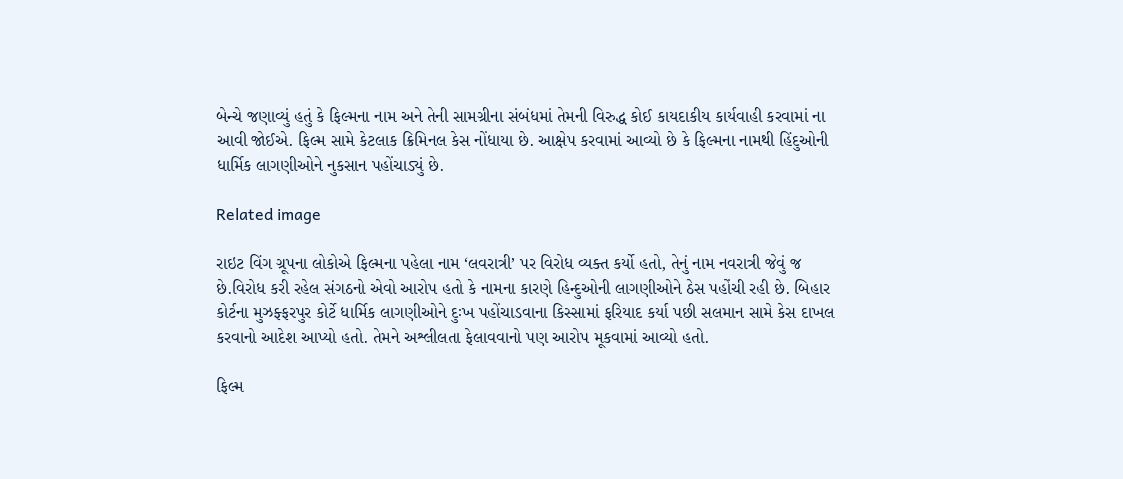બેન્ચે જણાવ્યું હતું કે ફિલ્મના નામ અને તેની સામગ્રીના સંબંધમાં તેમની વિરુદ્ધ કોઈ કાયદાકીય કાર્યવાહી કરવામાં ના આવી જોઈએ. ફિલ્મ સામે કેટલાક ક્રિમિનલ કેસ નોંધાયા છે. આક્ષેપ કરવામાં આવ્યો છે કે ફિલ્મના નામથી હિંદુઓની ધાર્મિક લાગણીઓને નુકસાન પહોંચાડ્યું છે.

Related image

રાઇટ વિંગ ગ્રૂપના લોકોએ ફિલ્મના પહેલા નામ ‘લવરાત્રી’ પર વિરોધ વ્યક્ત કર્યો હતો, તેનું નામ નવરાત્રી જેવું જ છે.વિરોધ કરી રહેલ સંગઠનો એવો આરોપ હતો કે નામના કારણે હિન્દુઓની લાગણીઓને ઠેસ પહોંચી રહી છે. બિહાર કોર્ટના મુઝફ્ફરપુર કોર્ટે ધાર્મિક લાગણીઓને દુઃખ પહોંચાડવાના કિસ્સામાં ફરિયાદ કર્યા પછી સલમાન સામે કેસ દાખલ કરવાનો આદેશ આપ્યો હતો. તેમને અશ્લીલતા ફેલાવવાનો પણ આરોપ મૂકવામાં આવ્યો હતો.

ફિલ્મ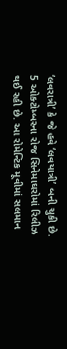‘લવરાત્રી’ કે જે હવે ‘લવયાત્રી’ બની ચુકી છે. 5 ઓક્ટોમ્બરના રોજ સિનેમાઘરોમાં રિલીઝ થઈ રહી છે. આ રોમેન્ટિક મૂવીમાં સલમાન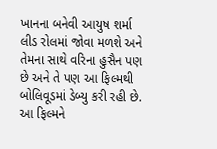ખાનના બનેવી આયુષ શર્મા લીડ રોલમાં જોવા મળશે અને તેમના સાથે વરિના હુસૈન પણ છે અને તે પણ આ ફિલ્મથી બોલિવૂડમાં ડેબ્યુ કરી રહી છે.  આ ફિલ્મને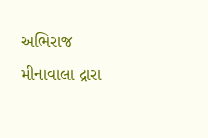અભિરાજ મીનાવાલા દ્રારા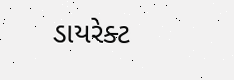ડાયરેક્ટ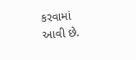કરવામાં આવી છે.